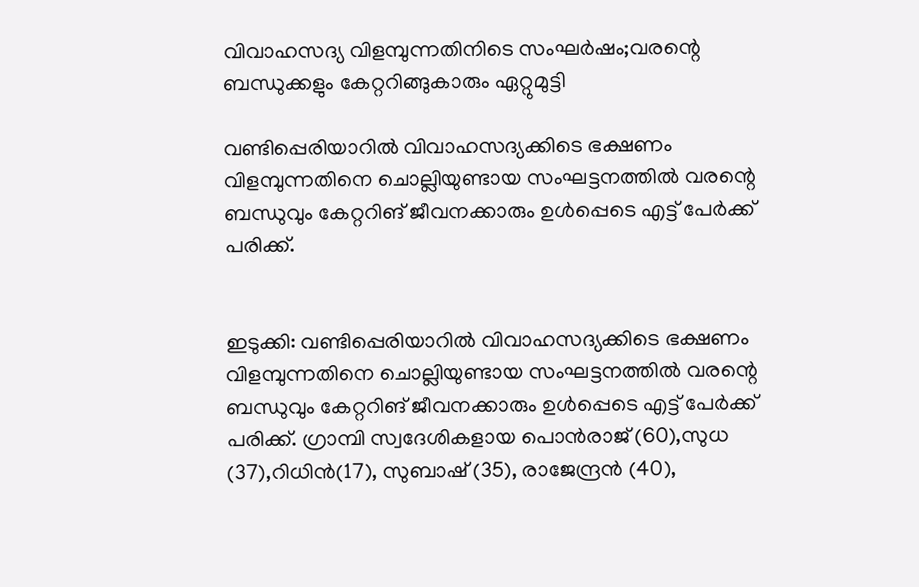വിവാഹസദ്യ വിളമ്പുന്നതിനിടെ സംഘർഷം;വരന്റെ ബന്ധുക്കളും കേറ്ററിങ്ങുകാരും ഏറ്റുമുട്ടി

വണ്ടിപ്പെരിയാറിൽ വിവാഹസദ്യക്കിടെ ഭക്ഷണം വിളമ്പുന്നതിനെ ചൊല്ലിയുണ്ടായ സംഘട്ടനത്തിൽ വരന്റെ ബന്ധുവും കേറ്ററിങ് ജീവനക്കാരും ഉൾപ്പെടെ എട്ട് പേർക്ക് പരിക്ക്.


ഇടുക്കി: വണ്ടിപ്പെരിയാറിൽ വിവാഹസദ്യക്കിടെ ഭക്ഷണം വിളമ്പുന്നതിനെ ചൊല്ലിയുണ്ടായ സംഘട്ടനത്തിൽ വരന്റെ ബന്ധുവും കേറ്ററിങ് ജീവനക്കാരും ഉൾപ്പെടെ എട്ട് പേർക്ക് പരിക്ക്. ഗ്രാമ്പി സ്വദേശികളായ പൊൻരാജ് (60),സുധ (37),റിധിൻ(17), സുബാഷ് (35), രാജേന്ദ്രൻ (40),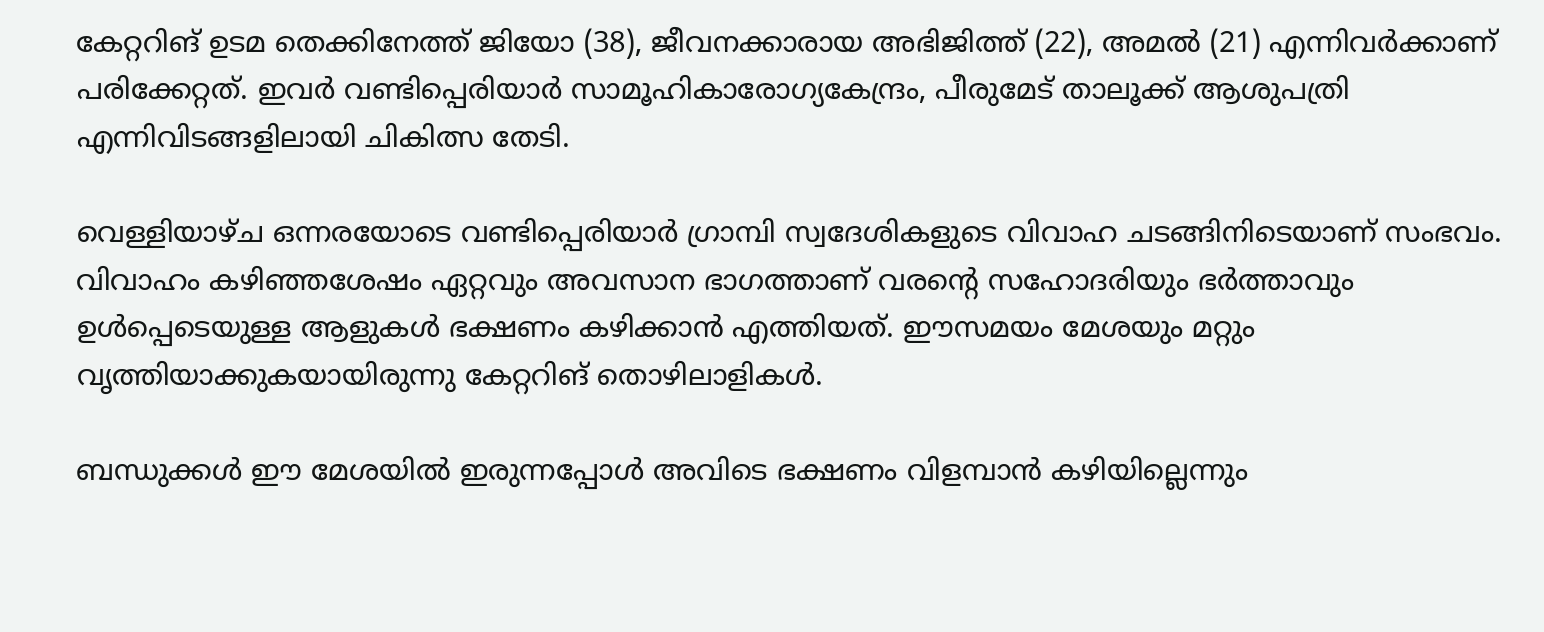കേറ്ററിങ് ഉടമ തെക്കിനേത്ത് ജിയോ (38), ജീവനക്കാരായ അഭിജിത്ത് (22), അമൽ (21) എന്നിവർക്കാണ് പരിക്കേറ്റത്. ഇവർ വണ്ടിപ്പെരിയാർ സാമൂഹികാരോഗ്യകേന്ദ്രം, പീരുമേട് താലൂക്ക് ആശുപത്രി എന്നിവിടങ്ങളിലായി ചികിത്സ തേടി.

വെള്ളിയാഴ്ച ഒന്നരയോടെ വണ്ടിപ്പെരിയാർ ഗ്രാമ്പി സ്വദേശികളുടെ വിവാഹ ചടങ്ങിനിടെയാണ് സംഭവം. വിവാഹം കഴിഞ്ഞശേഷം ഏറ്റവും അവസാന ഭാഗത്താണ് വരന്റെ സഹോദരിയും ഭർത്താവും ഉൾപ്പെടെയുള്ള ആളുകൾ ഭക്ഷണം കഴിക്കാൻ എത്തിയത്. ഈസമയം മേശയും മറ്റും വൃത്തിയാക്കുകയായിരുന്നു കേറ്ററിങ് തൊഴിലാളികൾ.

ബന്ധുക്കൾ ഈ മേശയിൽ ഇരുന്നപ്പോൾ അവിടെ ഭക്ഷണം വിളമ്പാൻ കഴിയില്ലെന്നും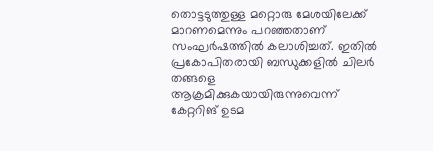തൊട്ടടുത്തുള്ള മറ്റൊരു മേശയിലേക്ക് മാറണമെന്നും പറഞ്ഞതാണ് സംഘർഷത്തിൽ കലാശിച്ചത്. ഇതിൽ പ്രകോപിതരായി ബന്ധുക്കളിൽ ചിലർ തങ്ങളെ ആക്രമിക്കുകയായിരുന്നുവെന്ന് കേറ്ററിങ് ഉടമ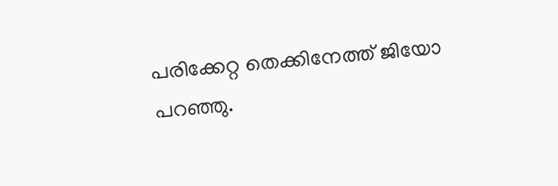പരിക്കേറ്റ തെക്കിനേത്ത് ജിയോ പറഞ്ഞു.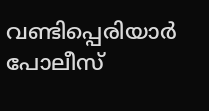വണ്ടിപ്പെരിയാർ പോലീസ്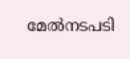മേൽനടപടി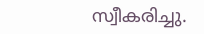സ്വീകരിച്ചു.